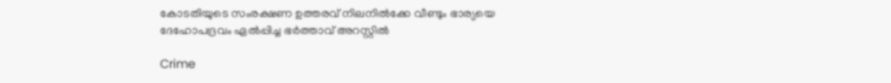കോടതിയുടെ സംരക്ഷണ ഉത്തരവ് നിലനിൽക്കേ വീണ്ടും ഭാര്യയെ ദേഹോപദ്രവം ഏൽപ്പിച്ച ഭർത്താവ് അറസ്റ്റിൽ

Crime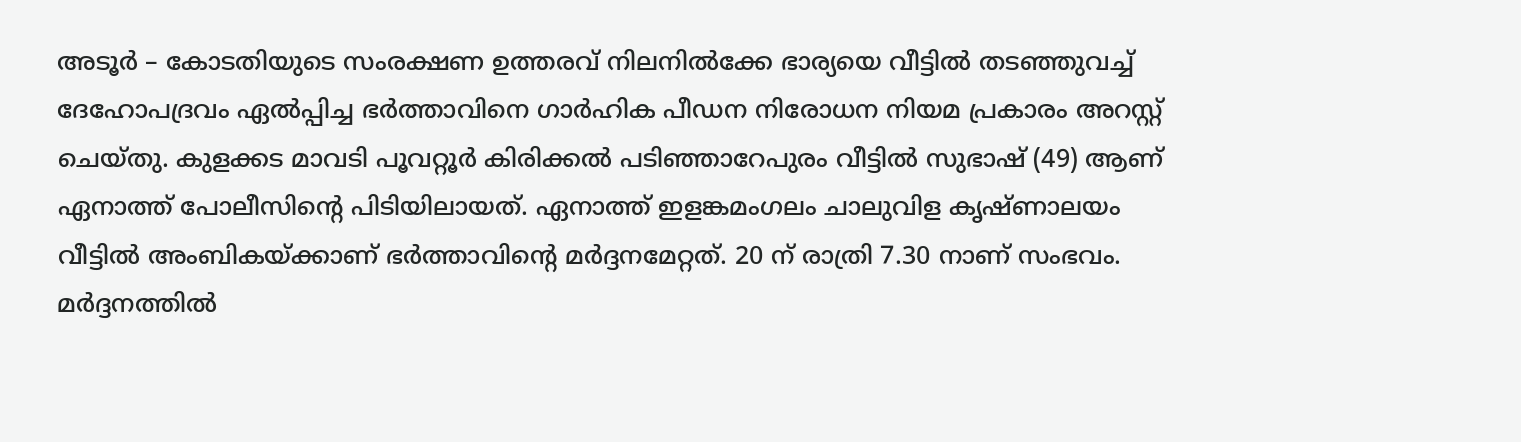അടൂർ – കോടതിയുടെ സംരക്ഷണ ഉത്തരവ് നിലനിൽക്കേ ഭാര്യയെ വീട്ടിൽ തടഞ്ഞുവച്ച് ദേഹോപദ്രവം ഏൽപ്പിച്ച ഭർത്താവിനെ ഗാർഹിക പീഡന നിരോധന നിയമ പ്രകാരം അറസ്റ്റ് ചെയ്തു. കുളക്കട മാവടി പൂവറ്റൂർ കിരിക്കൽ പടിഞ്ഞാറേപുരം വീട്ടിൽ സുഭാഷ് (49) ആണ് ഏനാത്ത് പോലീസിന്റെ പിടിയിലായത്. ഏനാത്ത് ഇളങ്കമംഗലം ചാലുവിള കൃഷ്ണാലയം വീട്ടിൽ അംബികയ്ക്കാണ് ഭർത്താവിന്റെ മർദ്ദനമേറ്റത്. 20 ന് രാത്രി 7.30 നാണ് സംഭവം. മർദ്ദനത്തിൽ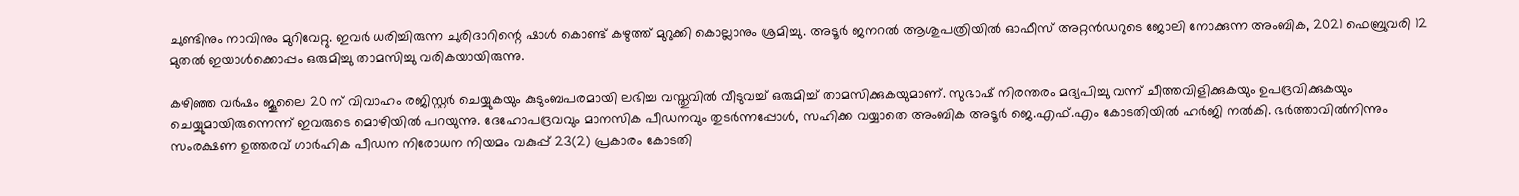ചുണ്ടിനും നാവിനും മുറിവേറ്റു. ഇവർ ധരിച്ചിരുന്ന ചുരിദാറിന്റെ ഷാൾ കൊണ്ട് കഴുത്ത് മുറുക്കി കൊല്ലാനും ശ്രമിച്ചു. അടൂർ ജനറൽ ആശുപത്രിയിൽ ഓഫീസ് അറ്റൻഡറുടെ ജോലി നോക്കുന്ന അംബിക, 2021 ഫെബ്രുവരി 12 മുതൽ ഇയാൾക്കൊപ്പം ഒരുമിച്ചു താമസിച്ചു വരികയായിരുന്നു.

കഴിഞ്ഞ വർഷം ജൂലൈ 20 ന് വിവാഹം രജിസ്റ്റർ ചെയ്യുകയും കുടുംബപരമായി ലഭിച്ച വസ്തുവിൽ വീടുവച്ച് ഒരുമിച്ച് താമസിക്കുകയുമാണ്. സുഭാഷ് നിരന്തരം മദ്യപിച്ചു വന്ന് ചീത്തവിളിക്കുകയും ഉപദ്രവിക്കുകയും ചെയ്യുമായിരുന്നെന്ന് ഇവരുടെ മൊഴിയിൽ പറയുന്നു. ദേഹോപദ്രവവും മാനസിക പീഡനവും തുടർന്നപ്പോൾ, സഹിക്ക വയ്യാതെ അംബിക അടൂർ ജെ.എഫ്.എം കോടതിയിൽ ഹർജി നൽകി. ഭർത്താവിൽനിന്നും സംരക്ഷണ ഉത്തരവ് ഗാർഹിക പീഡന നിരോധന നിയമം വകുപ്പ് 23(2) പ്രകാരം കോടതി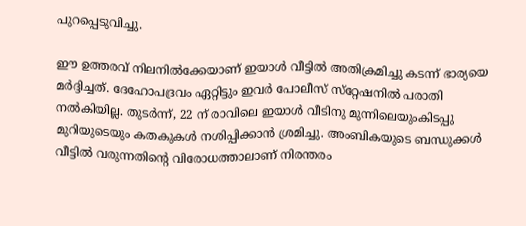പുറപ്പെടുവിച്ചു.

ഈ ഉത്തരവ് നിലനിൽക്കേയാണ് ഇയാൾ വീട്ടിൽ അതിക്രമിച്ചു കടന്ന് ഭാര്യയെ മർദ്ദിച്ചത്. ദേഹോപദ്രവം ഏറ്റിട്ടും ഇവർ പോലീസ് സ്‌റ്റേഷനിൽ പരാതി നൽകിയില്ല. തുടർന്ന്, 22 ന് രാവിലെ ഇയാൾ വീടിനു മുന്നിലെയുംകിടപ്പു മുറിയുടെയും കതകുകൾ നശിപ്പിക്കാൻ ശ്രമിച്ചു. അംബികയുടെ ബന്ധുക്കൾ വീട്ടിൽ വരുന്നതിന്റെ വിരോധത്താലാണ് നിരന്തരം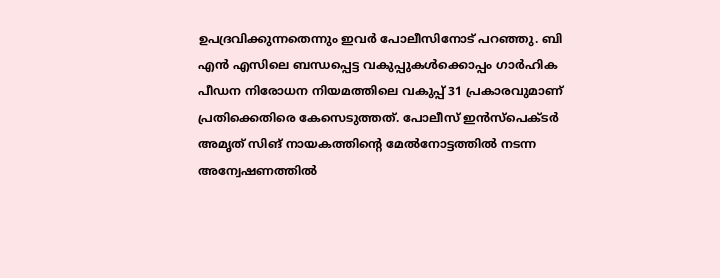ഉപദ്രവിക്കുന്നതെന്നും ഇവർ പോലീസിനോട് പറഞ്ഞു. ബി എൻ എസിലെ ബന്ധപ്പെട്ട വകുപ്പുകൾക്കൊപ്പം ഗാർഹിക പീഡന നിരോധന നിയമത്തിലെ വകുപ്പ് 31 പ്രകാരവുമാണ് പ്രതിക്കെതിരെ കേസെടുത്തത്. പോലീസ് ഇൻസ്‌പെക്ടർ അമൃത് സിങ് നായകത്തിന്റെ മേൽനോട്ടത്തിൽ നടന്ന അന്വേഷണത്തിൽ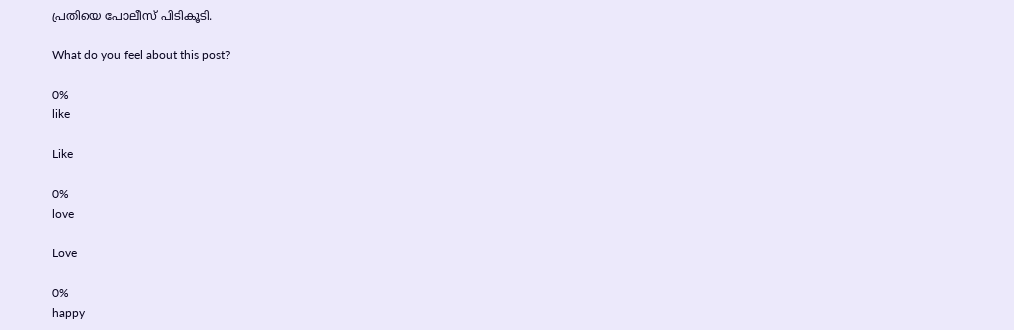പ്രതിയെ പോലീസ് പിടികൂടി.

What do you feel about this post?

0%
like

Like

0%
love

Love

0%
happy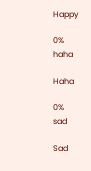Happy

0%
haha

Haha

0%
sad

Sad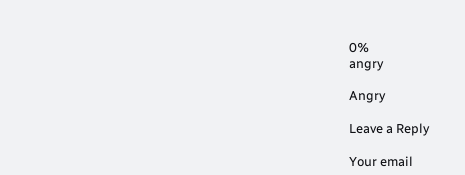0%
angry

Angry

Leave a Reply

Your email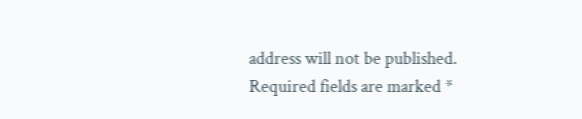address will not be published. Required fields are marked *